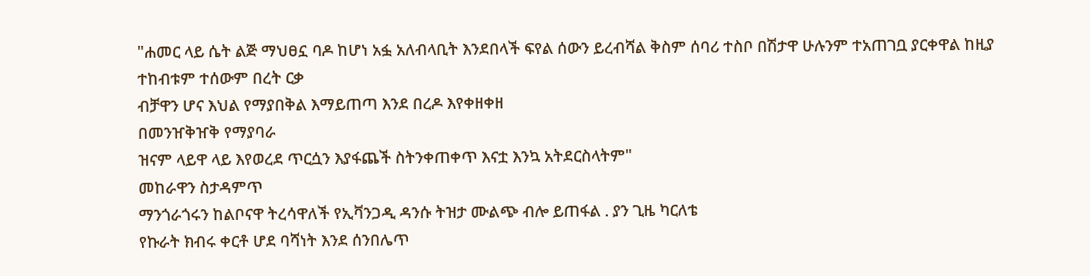"ሐመር ላይ ሴት ልጅ ማህፀኗ ባዶ ከሆነ አፏ አለብላቢት እንደበላች ፍየል ሰውን ይረብሻል ቅስም ሰባሪ ተስቦ በሽታዋ ሁሉንም ተአጠገቧ ያርቀዋል ከዚያ ተከብቱም ተሰውም በረት ርቃ
ብቻዋን ሆና እህል የማያበቅል እማይጠጣ እንደ በረዶ እየቀዘቀዘ
በመንዠቅዠቅ የማያባራ
ዝናም ላይዋ ላይ እየወረደ ጥርሷን እያፋጨች ስትንቀጠቀጥ እናቷ እንኳ አትደርስላትም"
መከራዋን ስታዳምጥ
ማንጎራጎሩን ከልቦናዋ ትረሳዋለች የኢቫንጋዲ ዳንሱ ትዝታ ሙልጭ ብሎ ይጠፋል . ያን ጊዜ ካርለቴ
የኩራት ክብሩ ቀርቶ ሆደ ባሻነት እንደ ሰንበሌጥ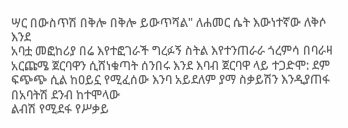ሣር በውስጥሽ በቅሎ በቅሎ ይውጥሻል" ለሐመር ሴት እውነተኛው ለቅሶ እንደ
አባቷ መፎከሪያ በሬ እየተፎገራች ግረፉኝ ስትል እየተንጠራራ ጎረምሳ በባራዛ አርጩሜ ጀርባዋን ሲሸነቁጣት ሰንበሩ እንደ እባብ ጀርባዋ ላይ ተጋድሞ: ደም ፍጭጭ ሲል ከዐይኗ የሚፈሰው እንባ አይደለም ያማ ስቃይሽን እንዲያጠፋ በአባትሽ ደንብ ከተሞላው
ልብሽ የሚደፋ የሥቃይ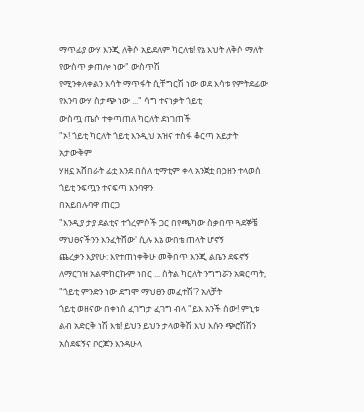ማጥፊያ ውሃ እንጂ ለቅሶ አይደለም ካርለቴ! የኔ እህት ለቅሶ ማለት የውስጥ ቃጠሎ ነው" ውስጥሽ
የሚንቀለቀልን እሳት ማጥፋት ሲቸግርሽ ነው ወደ እሳቱ የምትደፊው የእንባ ውሃ ስታጭ ነው ..." ሳግ ተናነቃት ጎይቲ
ውስጧ ጤሶ ተቀጣጠለ ካርለት ደነገጠች
"ኦ! ጎይቲ ካርለት ጎይቲ እንዲህ አዝና ተስፋ ቆርጣ አይታት አታውቅም
ሃዘኗ አሸበራት ፊቷ እንደ በሰለ ቲማቲም ቀላ አንጀቷ በኃዘን ተላወሰ ጎይቲ ንፍጧን ተናፍጣ እንባዋን
በአይበሉባዋ ጠርጋ
"እንዲያ ታያ ደልቲና ተጎረምሶች ጋር በየጫካው ስቃበጥ ጓደኞቼ ማህፀናችንን እንፈትሸው' ሲሉ እኔ ውበቴ ጠላት ሆኖኝ
ጨረቃን እያየሁ: እየተጠነቀቅሁ መቅበጥ እንጂ ልቤን ደፍኖኝ
ለማርገዝ አልሞከርኩም ነበር ... ስትል ካርለት ንግግሯን አቋርጣት,
"ጎይቲ ምንድን ነው ደግሞ ማህፀን መፈተሽ'? አለቻት
ጎይቲ ወዘናው በቀነሰ ፈገግታ ፈገግ ብላ "ይእ አንች ሰው! ምኒቱ
ልብ አድርቅ ነሽ እቴ! ይህን ይህን ታላወቅሽ እህ እሱን ጭሮሽሽን አስደፍኝና ቦርጆን እንዳሁላ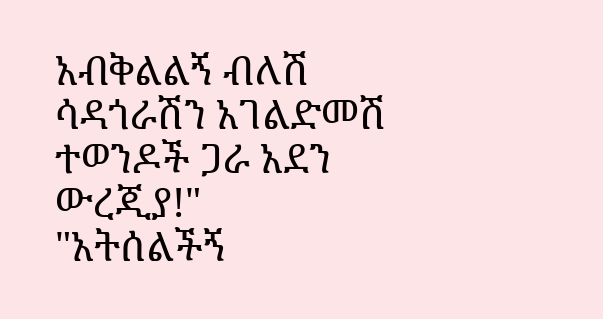አብቅልልኝ ብለሽ ሳዳጎራሽን አገልድመሽ ተወንዶች ጋራ አደን ውረጂያ!"
"አትሰልችኝ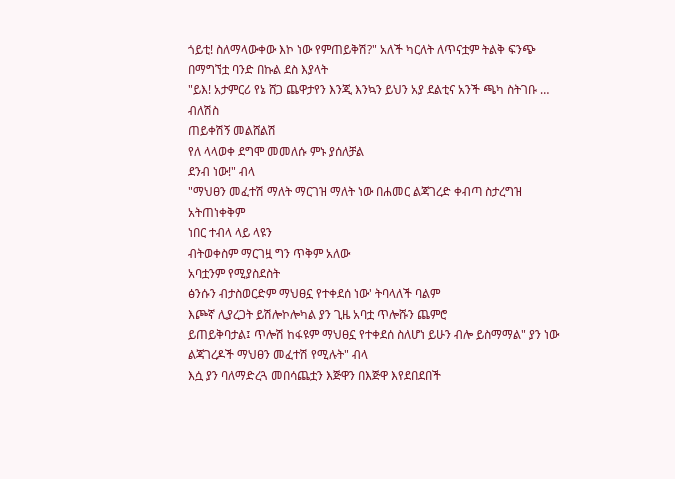ጎይቲ! ስለማላውቀው እኮ ነው የምጠይቅሽ?" አለች ካርለት ለጥናቷም ትልቅ ፍንጭ በማግኘቷ ባንድ በኩል ደስ እያላት
"ይእ! አታምርሪ የኔ ሸጋ ጨዋታየን እንጂ እንኳን ይህን አያ ደልቲና አንች ጫካ ስትገቡ … ብለሽስ
ጠይቀሽኝ መልሸልሽ
የለ ላላወቀ ደግሞ መመለሱ ምኑ ያሰለቻል
ደንብ ነው!" ብላ
"ማህፀን መፈተሽ ማለት ማርገዝ ማለት ነው በሐመር ልጃገረድ ቀብጣ ስታረግዝ አትጠነቀቅም
ነበር ተብላ ላይ ላዩን
ብትወቀስም ማርገዟ ግን ጥቅም አለው
አባቷንም የሚያስደስት
ፅንሱን ብታስወርድም ማህፀኗ የተቀደሰ ነው' ትባላለች ባልም
እጮኛ ሊያረጋት ይሽሎኮሎካል ያን ጊዜ አባቷ ጥሎሹን ጨምሮ
ይጠይቅባታል፤ ጥሎሽ ከፋዩም ማህፀኗ የተቀደሰ ስለሆነ ይሁን ብሎ ይስማማል" ያን ነው ልጃገረዶች ማህፀን መፈተሽ የሚሉት" ብላ
እሷ ያን ባለማድረጓ መበሳጨቷን እጅዋን በእጅዋ እየደበደበች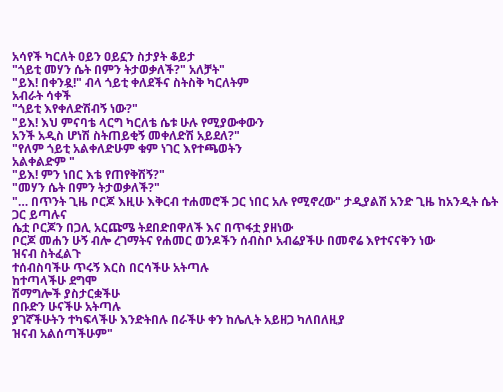አሳየች ካርለት ዐይን ዐይኗን ስታያት ቆይታ
"ጎይቲ መሃን ሴት በምን ትታወቃለች?" አለቻት"
"ይእ! በቀንዷ!" ብላ ጎይቲ ቀለደችና ስትስቅ ካርለትም
አብራት ሳቀች
"ጎይቲ እየቀለድሽብኝ ነው?"
"ይእ! እህ ምናባቴ ላርግ ካርለቴ ሴቱ ሁሉ የሚያውቀውን
አንች አዲስ ሆነሽ ስትጠይቂኝ መቀለድሽ አይደለ?"
"የለም ጎይቲ አልቀለድሁም ቁም ነገር እየተጫወትን
አልቀልድም "
"ይእ! ምን ነበር እቴ የጠየቅሽኝ?"
"መሃን ሴት በምን ትታወቃለች?"
"… በጥንት ጊዜ ቦርጆ እዚሁ እቅርብ ተሐመሮች ጋር ነበር አሉ የሚኖረው" ታዲያልሽ አንድ ጊዜ ከአንዲት ሴት ጋር ይጣሉና
ሴቷ ቦርጆን በጋሊ አርጩሜ ትደበድበዋለች እና በጥፋቷ ያዘነው
ቦርጆ መሐን ሁኝ ብሎ ረገማትና የሐመር ወንዶችን ሰብስቦ አብሬያችሁ በመኖሬ እየተናናቅን ነው
ዝናብ ስትፈልጉ
ተሰብስባችሁ ጥሩኝ እርስ በርሳችሁ አትጣሉ
ከተጣላችሁ ደግሞ
ሽማግሎች ያስታርቋችሁ
በቡድን ሁናችሁ አትጣሉ
ያገኛችሁትን ተካፍላችሁ እንድትበሉ በራችሁ ቀን ከሌሊት አይዘጋ ካለበለዚያ
ዝናብ አልሰጣችሁም"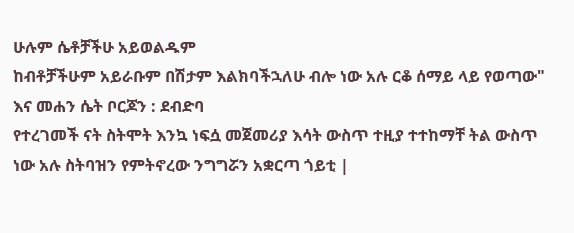ሁሉም ሴቶቻችሁ አይወልዱም
ከብቶቻችሁም አይራቡም በሽታም እልክባችኋለሁ ብሎ ነው አሉ ርቆ ሰማይ ላይ የወጣው" እና መሐን ሴት ቦርጆን : ደብድባ
የተረገመች ናት ስትሞት እንኳ ነፍሷ መጀመሪያ እሳት ውስጥ ተዚያ ተተከማቸ ትል ውስጥ ነው አሉ ስትባዝን የምትኖረው ንግግሯን አቋርጣ ጎይቲ |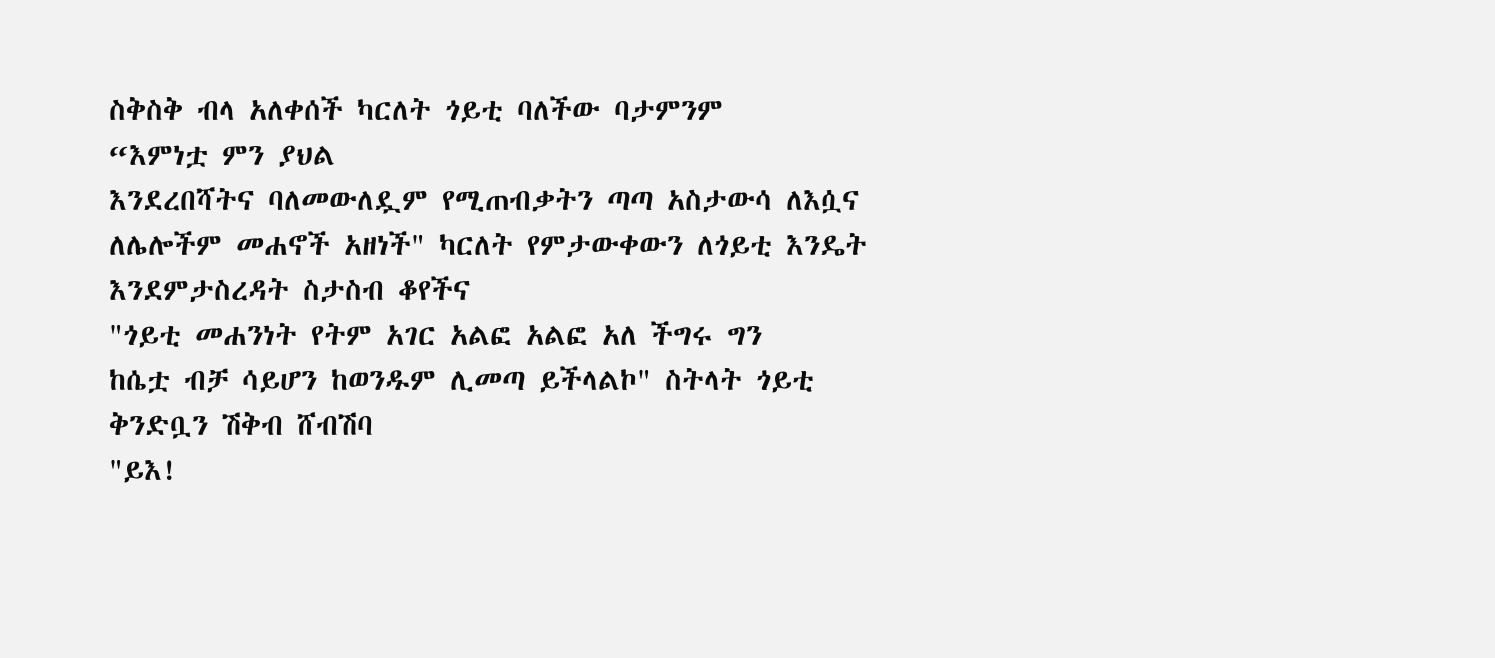ስቅስቅ ብላ አለቀሰች ካርለት ጎይቲ ባለችው ባታምንም
“እምነቷ ምን ያህል
እንደረበሻትና ባለመውለዷም የሚጠብቃትን ጣጣ አስታውሳ ለእሷና ለሌሎችም መሐኖች አዘነች" ካርለት የምታውቀውን ለጎይቲ እንዴት እንደምታስረዳት ስታስብ ቆየችና
"ጎይቲ መሐንነት የትም አገር አልፎ አልፎ አለ ችግሩ ግን
ከሴቷ ብቻ ሳይሆን ከወንዱም ሊመጣ ይችላልኮ" ስትላት ጎይቲ
ቅንድቧን ሽቅብ ሸብሽባ
"ይእ!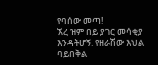የባሰው መጣ!
ኧረ ዝም በይ ያገር መሳቂያ
እንዳትሆኝ. የዘራሽው እህል
ባይበቅል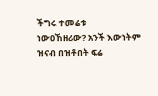ችግሩ ተመሬቱ
ነውዐኸዘሪው? አንች እውነትም ዝናብ በዝቶበት ፍሬ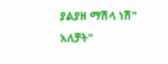ያልያዘ ማሽላ ነሽ"
አለቻት"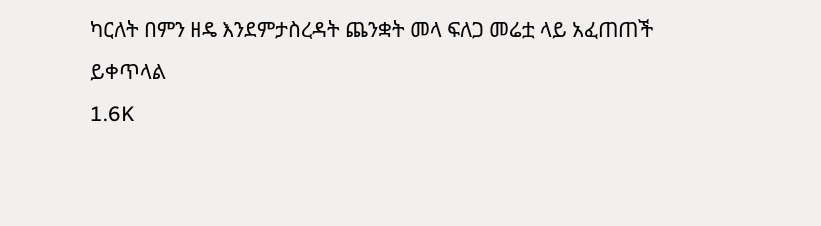ካርለት በምን ዘዴ እንደምታስረዳት ጨንቋት መላ ፍለጋ መሬቷ ላይ አፈጠጠች
ይቀጥላል
1.6K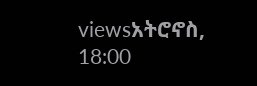viewsአትሮኖስ, 18:00